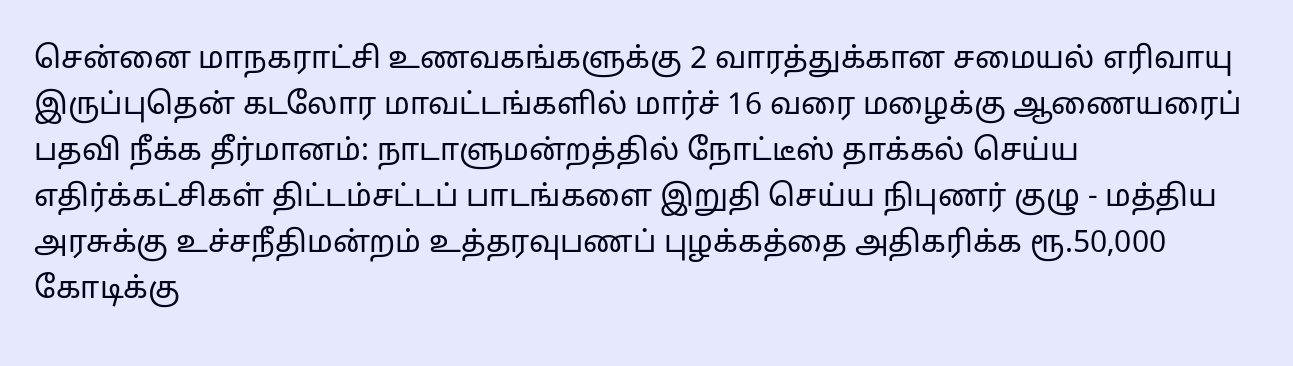சென்னை மாநகராட்சி உணவகங்களுக்கு 2 வாரத்துக்கான சமையல் எரிவாயு இருப்புதென் கடலோர மாவட்டங்களில் மார்ச் 16 வரை மழைக்கு ஆணையரைப் பதவி நீக்க தீர்மானம்: நாடாளுமன்றத்தில் நோட்டீஸ் தாக்கல் செய்ய எதிர்க்கட்சிகள் திட்டம்சட்டப் பாடங்களை இறுதி செய்ய நிபுணர் குழு - மத்திய அரசுக்கு உச்சநீதிமன்றம் உத்தரவுபணப் புழக்கத்தை அதிகரிக்க ரூ.50,000 கோடிக்கு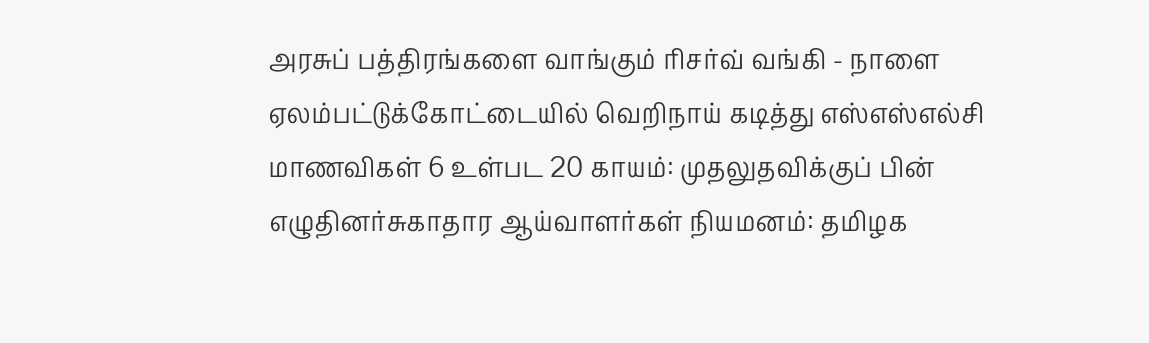அரசுப் பத்திரங்களை வாங்கும் ரிசர்வ் வங்கி - நாளை ஏலம்பட்டுக்கோட்டையில் வெறிநாய் கடித்து எஸ்எஸ்எல்சி மாணவிகள் 6 உள்பட 20 காயம்: முதலுதவிக்குப் பின் எழுதினர்சுகாதார ஆய்வாளர்கள் நியமனம்: தமிழக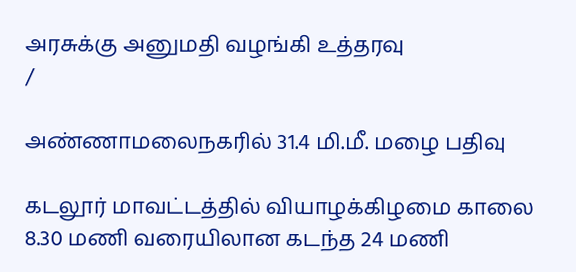அரசுக்கு அனுமதி வழங்கி உத்தரவு
/

அண்ணாமலைநகரில் 31.4 மி.மீ. மழை பதிவு

கடலூர் மாவட்டத்தில் வியாழக்கிழமை காலை 8.30 மணி வரையிலான கடந்த 24 மணி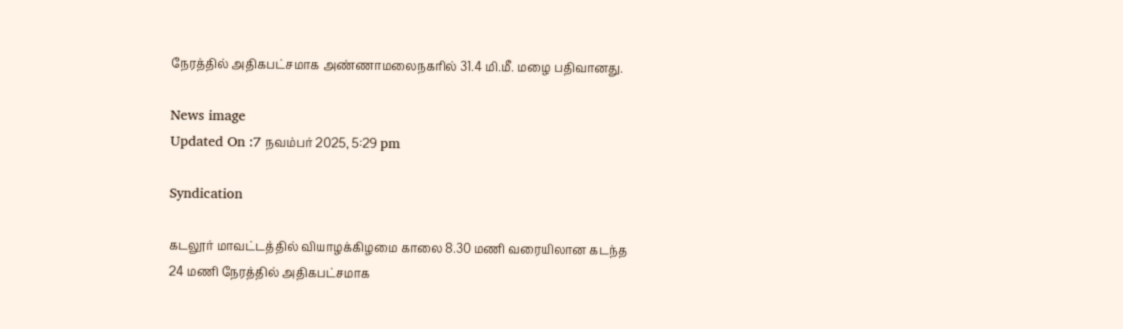நேரத்தில் அதிகபட்சமாக அண்ணாமலைநகரில் 31.4 மி.மீ. மழை பதிவானது.

News image
Updated On :7 நவம்பர் 2025, 5:29 pm

Syndication

கடலூர் மாவட்டத்தில் வியாழக்கிழமை காலை 8.30 மணி வரையிலான கடந்த 24 மணி நேரத்தில் அதிகபட்சமாக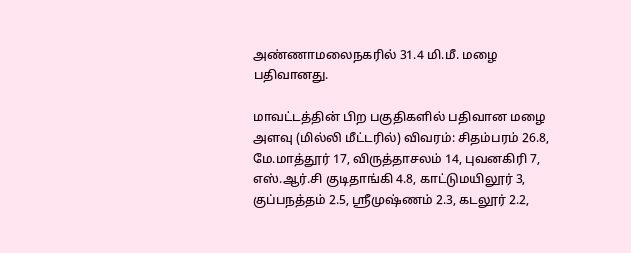அண்ணாமலைநகரில் 31.4 மி.மீ. மழை பதிவானது.

மாவட்டத்தின் பிற பகுதிகளில் பதிவான மழை அளவு (மில்லி மீட்டரில்) விவரம்: சிதம்பரம் 26.8, மே.மாத்தூர் 17, விருத்தாசலம் 14, புவனகிரி 7, எஸ்.ஆர்.சி குடிதாங்கி 4.8, காட்டுமயிலூர் 3, குப்பநத்தம் 2.5, ஸ்ரீமுஷ்ணம் 2.3, கடலூர் 2.2,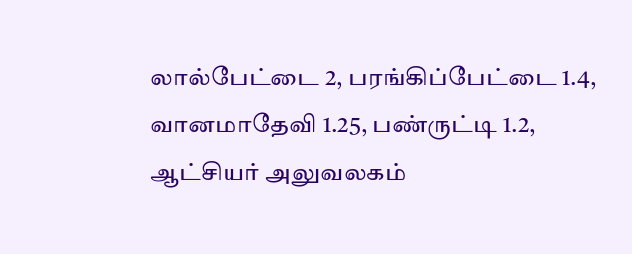லால்பேட்டை 2, பரங்கிப்பேட்டை 1.4, வானமாதேவி 1.25, பண்ருட்டி 1.2, ஆட்சியர் அலுவலகம்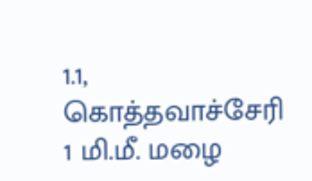1.1, கொத்தவாச்சேரி 1 மி.மீ. மழை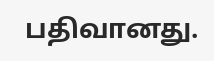பதிவானது.